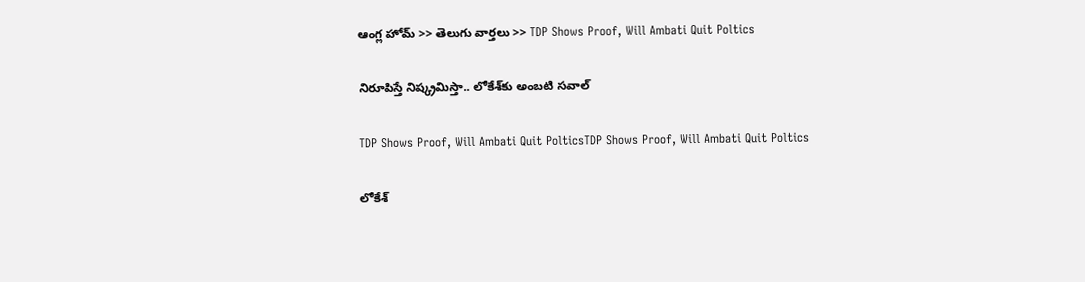ఆంగ్ల హోమ్ >> తెలుగు వార్తలు >> TDP Shows Proof, Will Ambati Quit Poltics

నిరూపిస్తే నిష్క్రమిస్తా.. లోకేశ్‌కు అంబటి సవాల్

TDP Shows Proof, Will Ambati Quit PolticsTDP Shows Proof, Will Ambati Quit Poltics

లోకేశ్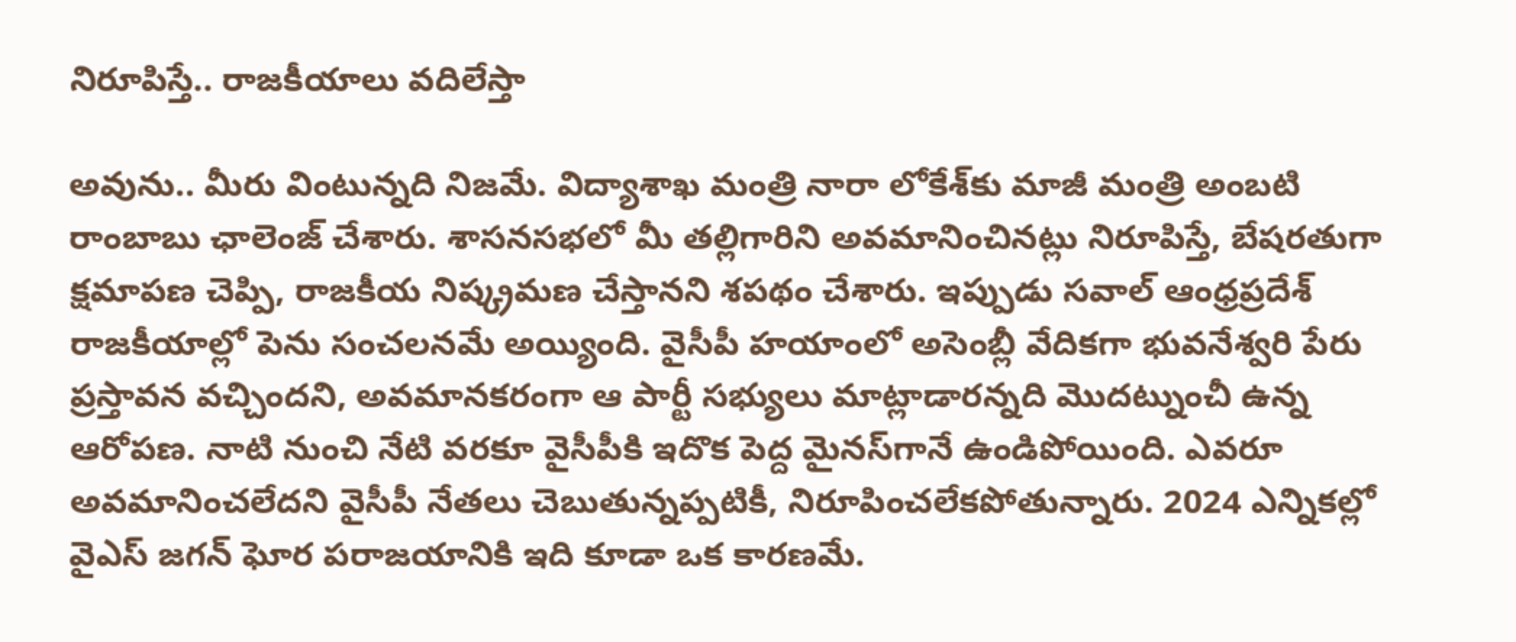నిరూపిస్తే.. రాజకీయాలు వదిలేస్తా

అవును.. మీరు వింటున్నది నిజమే. విద్యాశాఖ మంత్రి నారా లోకేశ్‌కు మాజీ మంత్రి అంబటి రాంబాబు ఛాలెంజ్ చేశారు. శాసనసభలో మీ తల్లిగారిని అవమానించినట్లు నిరూపిస్తే, బేషరతుగా క్షమాపణ చెప్పి, రాజకీయ నిష్క్రమణ చేస్తానని శపథం చేశారు. ఇప్పుడు సవాల్ ఆంధ్రప్రదేశ్ రాజకీయాల్లో పెను సంచలనమే అయ్యింది. వైసీపీ హయాంలో అసెంబ్లీ వేదికగా భువనేశ్వరి పేరు ప్రస్తావన వచ్చిందని, అవమానకరంగా ఆ పార్టీ సభ్యులు మాట్లాడారన్నది మొదట్నుంచీ ఉన్న ఆరోపణ. నాటి నుంచి నేటి వరకూ వైసీపీకి ఇదొక పెద్ద మైనస్‌గానే ఉండిపోయింది. ఎవరూ అవమానించలేదని వైసీపీ నేతలు చెబుతున్నప్పటికీ, నిరూపించలేకపోతున్నారు. 2024 ఎన్నికల్లో వైఎస్ జగన్ ఘోర పరాజయానికి ఇది కూడా ఒక కారణమే.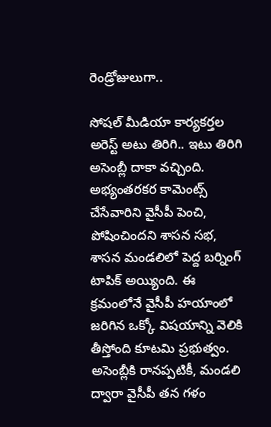రెండ్రోజులుగా..

సోషల్ మీడియా కార్యకర్తల అరెస్ట్ అటు తిరిగి.. ఇటు తిరిగి అసెంబ్లీ దాకా వచ్చింది. అభ్యంతరకర కామెంట్స్ చేసేవారిని వైసీపీ పెంచి, పోషించిందని శాసన సభ, శాసన మండలిలో పెద్ద బర్నింగ్ టాపిక్ అయ్యింది. ఈ క్రమంలోనే వైసీపీ హయాంలో జరిగిన ఒక్కో విషయాన్ని వెలికి తీస్తోంది కూటమి ప్రభుత్వం. అసెంబ్లీకి రానప్పటికీ, మండలి ద్వారా వైసీపీ తన గళం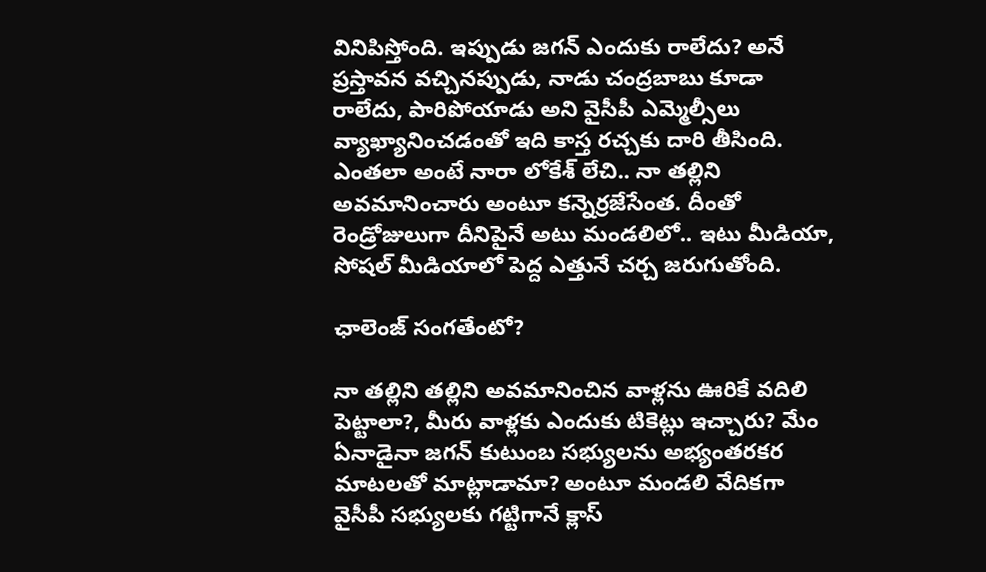వినిపిస్తోంది. ఇప్పుడు జగన్ ఎందుకు రాలేదు? అనే ప్రస్తావన వచ్చినప్పుడు, నాడు చంద్రబాబు కూడా రాలేదు, పారిపోయాడు అని వైసీపీ ఎమ్మెల్సీలు వ్యాఖ్యానించడంతో ఇది కాస్త రచ్చకు దారి తీసింది. ఎంతలా అంటే నారా లోకేశ్ లేచి.. నా తల్లిని అవమానించారు అంటూ కన్నెర్రజేసేంత. దీంతో రెండ్రోజులుగా దీనిపైనే అటు మండలిలో.. ఇటు మీడియా, సోషల్ మీడియాలో పెద్ద ఎత్తునే చర్చ జరుగుతోంది.

ఛాలెంజ్ సంగతేంటో?

నా తల్లిని త‌ల్లిని అవ‌మానించిన వాళ్లను ఊరికే వ‌దిలి పెట్టాలా?, మీరు వాళ్లకు ఎందుకు టికెట్లు ఇచ్చారు? మేం ఏనాడైనా జగన్ కుటుంబ సభ్యులను అభ్యంతరకర మాటలతో మాట్లాడామా? అంటూ మండలి వేదికగా వైసీపీ సభ్యులకు గట్టిగానే క్లాస్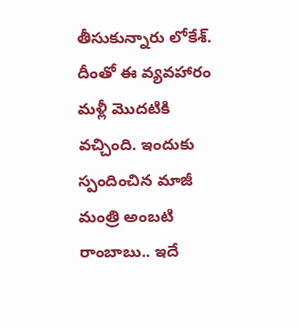తీసుకున్నారు లోకేశ్. దీంతో ఈ వ్యవహారం మళ్లీ మొదటికి వచ్చింది. ఇందుకు స్పందించిన మాజీ మంత్రి అంబటి రాంబాబు.. ఇదే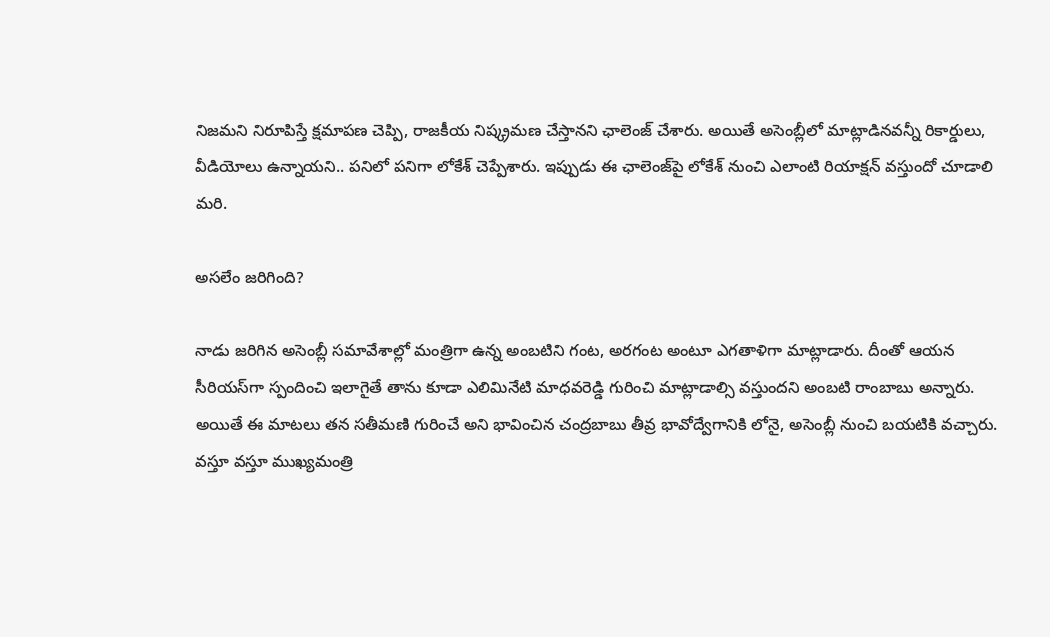నిజమని నిరూపిస్తే క్షమాపణ చెప్పి, రాజకీయ నిష్క్రమణ చేస్తానని ఛాలెంజ్ చేశారు. అయితే అసెంబ్లీలో మాట్లాడినవన్నీ రికార్డులు, వీడియోలు ఉన్నాయని.. పనిలో పనిగా లోకేశ్ చెప్పేశారు. ఇప్పుడు ఈ ఛాలెంజ్‌పై లోకేశ్ నుంచి ఎలాంటి రియాక్షన్ వస్తుందో చూడాలి మరి.

అసలేం జరిగింది?

నాడు జరిగిన అసెంబ్లీ సమావేశాల్లో మంత్రిగా ఉన్న అంబటిని గంట, అరగంట అంటూ ఎగతాళిగా మాట్లాడారు. దీంతో ఆయన సీరియస్‌గా స్పందించి ఇలాగైతే తాను కూడా ఎలిమినేటి మాధవరెడ్డి గురించి మాట్లాడాల్సి వస్తుందని అంబటి రాంబాబు అన్నారు. అయితే ఈ మాటలు తన సతీమణి గురించే అని భావించిన చంద్రబాబు తీవ్ర భావోద్వేగానికి లోనై, అసెంబ్లీ నుంచి బయటికి వచ్చారు. వస్తూ వస్తూ ముఖ్యమంత్రి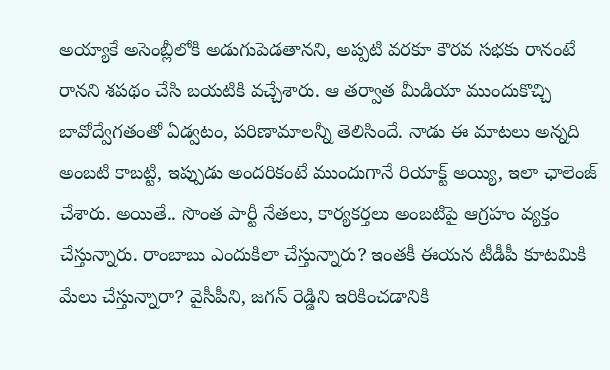అయ్యాకే అసెంబ్లీలోకి అడుగుపెడతానని, అప్పటి వరకూ కౌరవ సభకు రానంటే రానని శపథం చేసి బయటికి వచ్చేశారు. ఆ తర్వాత మీడియా ముందుకొచ్చి బావోద్వేగతంతో ఏడ్వటం, పరిణామాలన్నీ తెలిసిందే. నాడు ఈ మాటలు అన్నది అంబటి కాబట్టి, ఇప్పుడు అందరికంటే ముందుగానే రియాక్ట్ అయ్యి, ఇలా ఛాలెంజ్ చేశారు. అయితే.. సొంత పార్టీ నేతలు, కార్యకర్తలు అంబటిపై ఆగ్రహం వ్యక్తం చేస్తున్నారు. రాంబాబు ఎందుకిలా చేస్తున్నారు? ఇంతకీ ఈయన టీడీపీ కూటమికి మేలు చేస్తున్నారా? వైసీపీని, జగన్ రెడ్డిని ఇరికించడానికి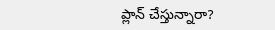ప్లాన్ చేస్తున్నారా?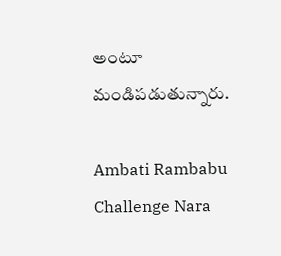అంటూ మండిపడుతున్నారు.

Ambati Rambabu Challenge Nara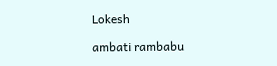Lokesh

ambati rambabu